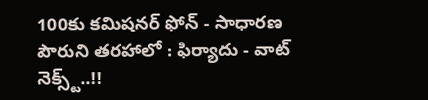100కు కమిషనర్ ఫోన్ - సాధారణ పౌరుని తరహాలో : ఫిర్యాదు - వాట్ నెక్స్ట్..!!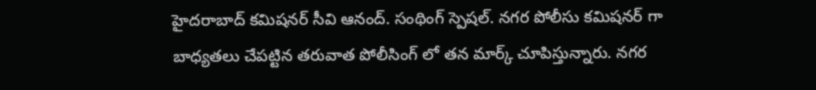హైదరాబాద్ కమిషనర్ సీవి ఆనంద్. సంథింగ్ స్పెషల్. నగర పోలీసు కమిషనర్ గా బాధ్యతలు చేపట్టిన తరువాత పోలీసింగ్ లో తన మార్క్ చూపిస్తున్నారు. నగర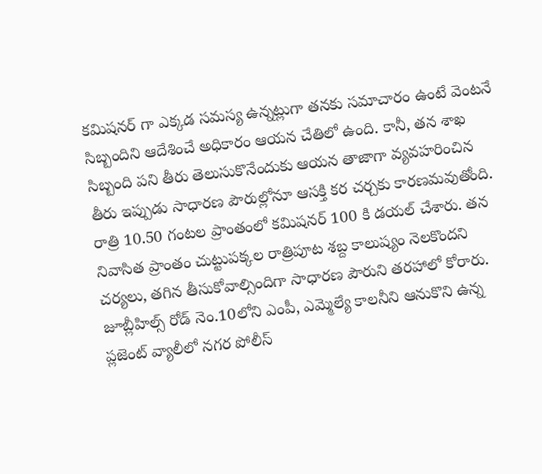కమిషనర్ గా ఎక్కడ సమస్య ఉన్నట్లుగా తనకు సమాచారం ఉంటే వెంటనే సిబ్బందిని ఆదేశించే అధికారం ఆయన చేతిలో ఉంది. కానీ, తన శాఖ సిబ్బంది పని తీరు తెలుసుకొనేందుకు ఆయన తాజాగా వ్యవహరించిన తీరు ఇప్పుడు సాధారణ పౌరుల్లోనూ ఆసక్తి కర చర్చకు కారణమవుతోంది.
రాత్రి 10.50 గంటల ప్రాంతంలో కమిషనర్ 100 కి డయల్ చేశారు. తన నివాసిత ప్రాంతం చుట్టుపక్కల రాత్రిపూట శబ్ద కాలుష్యం నెలకొందని చర్యలు, తగిన తీసుకోవాల్సిందిగా సాధారణ పౌరుని తరహాలో కోరారు. జూబ్లీహిల్స్ రోడ్ నెం.10లోని ఎంపీ, ఎమ్మెల్యే కాలనీని ఆనుకొని ఉన్న ప్లజెంట్ వ్యాలీలో నగర పోలీస్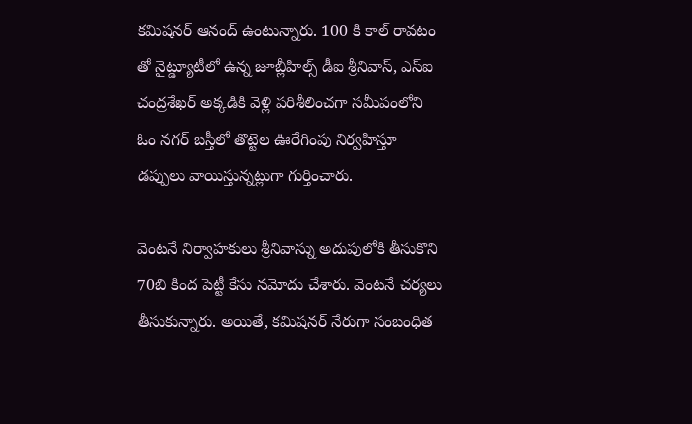కమిషనర్ ఆనంద్ ఉంటున్నారు. 100 కి కాల్ రావటం తో నైట్డ్యూటీలో ఉన్న జూబ్లీహిల్స్ డీఐ శ్రీనివాస్, ఎస్ఐ చంద్రశేఖర్ అక్కడికి వెళ్లి పరిశీలించగా సమీపంలోని ఓం నగర్ బస్తీలో తొట్టెల ఊరేగింపు నిర్వహిస్తూ డప్పులు వాయిస్తున్నట్లుగా గుర్తించారు.

వెంటనే నిర్వాహకులు శ్రీనివాస్ను అదుపులోకి తీసుకొని 70బి కింద పెట్టీ కేసు నమోదు చేశారు. వెంటనే చర్యలు తీసుకున్నారు. అయితే, కమిషనర్ నేరుగా సంబంధిత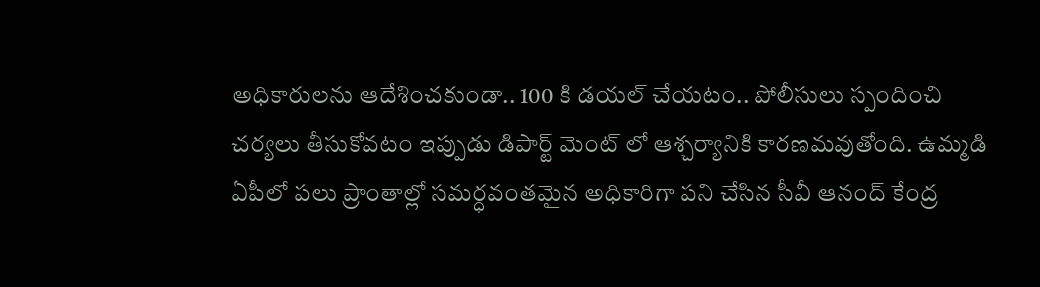అధికారులను ఆదేశించకుండా.. 100 కి డయల్ చేయటం.. పోలీసులు స్పందించి చర్యలు తీసుకోవటం ఇప్పుడు డిపార్ట్ మెంట్ లో ఆశ్చర్యానికి కారణమవుతోంది. ఉమ్మడి ఏపీలో పలు ప్రాంతాల్లో సమర్ధవంతమైన అధికారిగా పని చేసిన సీవీ ఆనంద్ కేంద్ర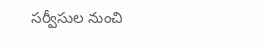సర్వీసుల నుంచి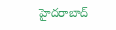హైదరాబాద్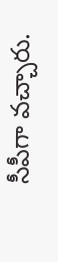సీపీగా వచ్చారు.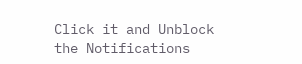Click it and Unblock the Notifications